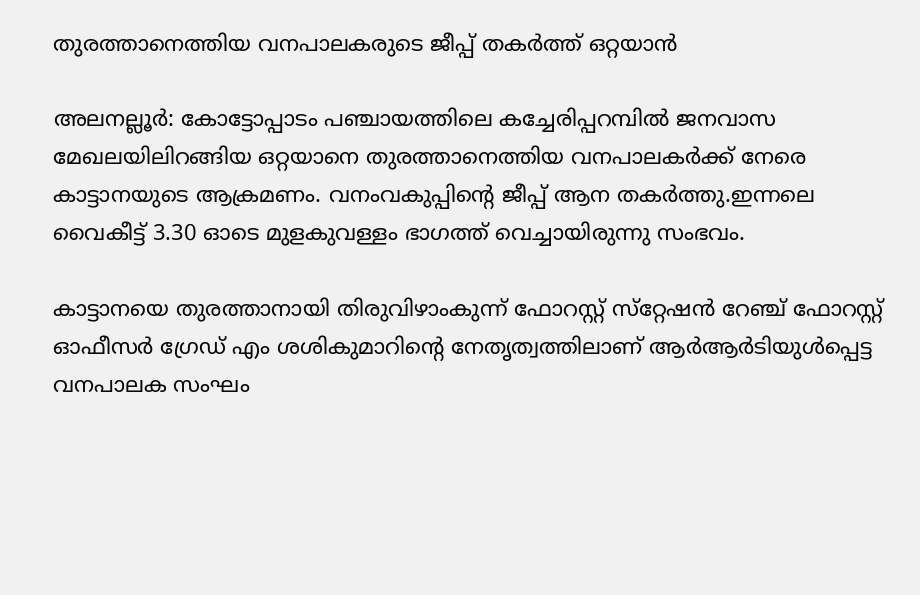തുരത്താനെത്തിയ വനപാലകരുടെ ജീപ്പ് തകര്‍ത്ത് ഒറ്റയാൻ

അലനല്ലൂര്‍: കോട്ടോപ്പാടം പഞ്ചായത്തിലെ കച്ചേരിപ്പറമ്പില്‍ ജനവാസ മേഖലയിലിറങ്ങിയ ഒറ്റയാനെ തുരത്താനെത്തിയ വനപാലകര്‍ക്ക് നേരെ കാട്ടാനയുടെ ആക്രമണം. വനംവകുപ്പിന്റെ ജീപ്പ് ആന തകര്‍ത്തു.ഇന്നലെ വൈകീട്ട് 3.30 ഓടെ മുളകുവള്ളം ഭാഗത്ത് വെച്ചായിരുന്നു സംഭവം.

കാട്ടാനയെ തുരത്താനായി തിരുവിഴാംകുന്ന് ഫോറസ്റ്റ് സ്‌റ്റേഷന്‍ റേഞ്ച് ഫോറസ്റ്റ്  ഓഫീസര്‍ ഗ്രേഡ് എം ശശികുമാറിന്റെ നേതൃത്വത്തിലാണ് ആര്‍ആര്‍ടിയുള്‍പ്പെട്ട വനപാലക സംഘം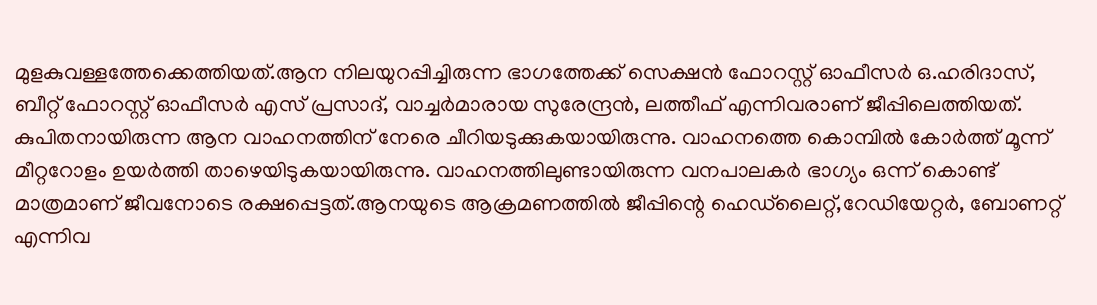മുളകുവള്ളത്തേക്കെത്തിയത്.ആന നിലയുറപ്പിച്ചിരുന്ന ഭാഗത്തേക്ക് സെക്ഷന്‍ ഫോറസ്റ്റ് ഓഫീസര്‍ ഒ.ഹരിദാസ്, ബീറ്റ് ഫോറസ്റ്റ് ഓഫീസര്‍ എസ് പ്രസാദ്, വാച്ചര്‍മാരായ സുരേന്ദ്രന്‍, ലത്തീഫ് എന്നിവരാണ് ജീപ്പിലെത്തിയത്. കുപിതനായിരുന്ന ആന വാഹനത്തിന് നേരെ ചീറിയടുക്കുകയായിരുന്നു. വാഹനത്തെ കൊമ്പില്‍ കോര്‍ത്ത് മൂന്ന് മീറ്ററോളം ഉയര്‍ത്തി താഴെയിടുകയായിരുന്നു. വാഹനത്തിലുണ്ടായിരുന്ന വനപാലകര്‍ ഭാഗ്യം ഒന്ന് കൊണ്ട് മാത്രമാണ് ജീവനോടെ രക്ഷപ്പെട്ടത്.ആനയുടെ ആക്രമണത്തില്‍ ജീപ്പിന്റെ ഹെഡ്‌ലൈറ്റ്,റേഡിയേറ്റര്‍, ബോണറ്റ് എന്നിവ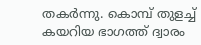തകര്‍ന്നു. കൊമ്പ് തുളച്ച് കയറിയ ഭാഗത്ത് ദ്വാരം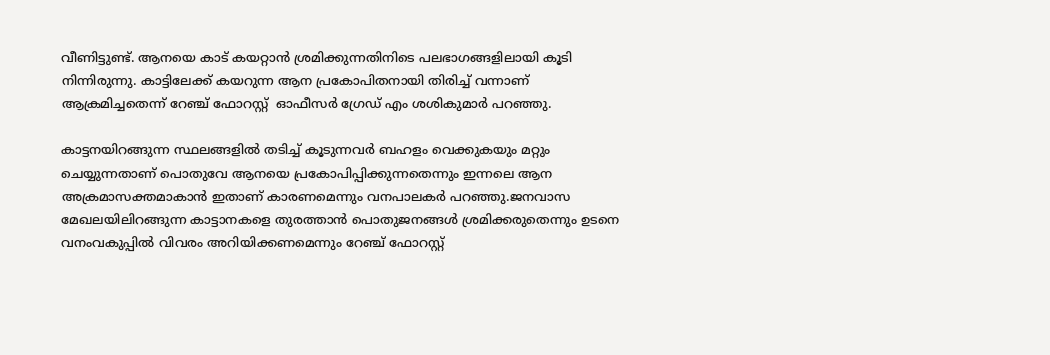വീണിട്ടുണ്ട്. ആനയെ കാട് കയറ്റാന്‍ ശ്രമിക്കുന്നതിനിടെ പലഭാഗങ്ങളിലായി കൂടി നിന്നിരുന്നു. കാട്ടിലേക്ക് കയറുന്ന ആന പ്രകോപിതനായി തിരിച്ച് വന്നാണ് ആക്രമിച്ചതെന്ന് റേഞ്ച് ഫോറസ്റ്റ്  ഓഫീസര്‍ ഗ്രേഡ് എം ശശികുമാര്‍ പറഞ്ഞു.

കാട്ടനയിറങ്ങുന്ന സ്ഥലങ്ങളില്‍ തടിച്ച് കൂടുന്നവര്‍ ബഹളം വെക്കുകയും മറ്റും ചെയ്യുന്നതാണ് പൊതുവേ ആനയെ പ്രകോപിപ്പിക്കുന്നതെന്നും ഇന്നലെ ആന അക്രമാസക്തമാകാന്‍ ഇതാണ് കാരണമെന്നും വനപാലകര്‍ പറഞ്ഞു.ജനവാസ മേഖലയിലിറങ്ങുന്ന കാട്ടാനകളെ തുരത്താന്‍ പൊതുജനങ്ങള്‍ ശ്രമിക്കരുതെന്നും ഉടനെ വനംവകുപ്പില്‍ വിവരം അറിയിക്കണമെന്നും റേഞ്ച് ഫോറസ്റ്റ്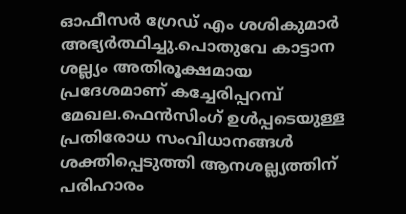ഓഫീസര്‍ ഗ്രേഡ് എം ശശികുമാര്‍ അഭ്യര്‍ത്ഥിച്ചു.പൊതുവേ കാട്ടാന ശല്ല്യം അതിരൂക്ഷമായ പ്രദേശമാണ് കച്ചേരിപ്പറമ്പ് മേഖല.ഫെന്‍സിംഗ് ഉള്‍പ്പടെയുള്ള പ്രതിരോധ സംവിധാനങ്ങള്‍ ശക്തിപ്പെടുത്തി ആനശല്ല്യത്തിന് പരിഹാരം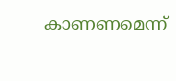കാണണമെന്ന്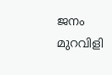ജനം മുറവിളി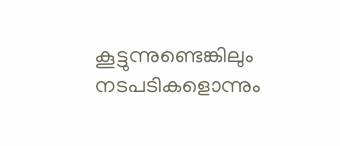കൂട്ടുന്നുണ്ടെങ്കിലും നടപടികളൊന്നും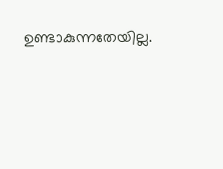ഉണ്ടാകുന്നതേയില്ല.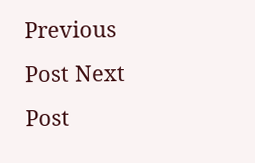Previous Post Next Post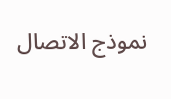نموذج الاتصال